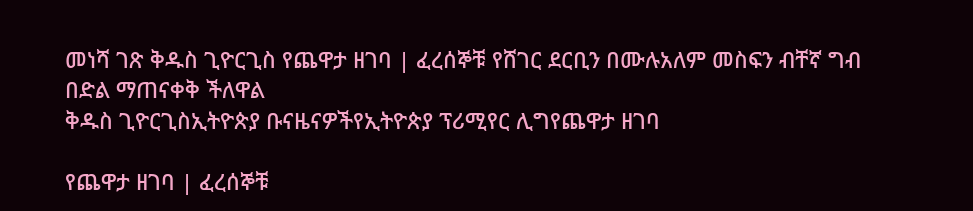መነሻ ገጽ ቅዱስ ጊዮርጊስ የጨዋታ ዘገባ | ፈረሰኞቹ የሸገር ደርቢን በሙሉአለም መስፍን ብቸኛ ግብ በድል ማጠናቀቅ ችለዋል
ቅዱስ ጊዮርጊስኢትዮጵያ ቡናዜናዎችየኢትዮጵያ ፕሪሚየር ሊግየጨዋታ ዘገባ

የጨዋታ ዘገባ | ፈረሰኞቹ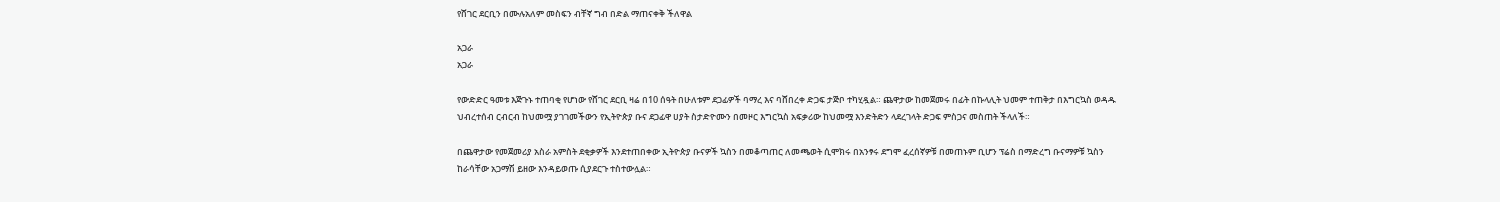የሸገር ደርቢን በሙሉአለም መስፍን ብቸኛ ግብ በድል ማጠናቀቅ ችለዋል

አጋራ
አጋራ

የውድድር ዓመቱ እጅጉኑ ተጠባቂ የሆነው የሸገር ደርቢ ዛሬ በ10 ሰዓት በሁለቱም ደጋፊዎች ባማረ እና ባሸበረቀ ድጋፍ ታጅቦ ተካሂዷል። ጨዋታው ከመጀመሩ በፊት በኩላሊት ህመም ተጠቅታ በእግርኳስ ወዳዱ ህብረተሰብ ርብርብ ከህመሟ ያገገመችውን የኢትዮጵያ ቡና ደጋፊዋ ሀያት ስታድዮሙን በመዞር እግርኳስ አፍቃሪው ከህመሟ እንድትድን ላደረገላት ድጋፍ ምስጋና መስጠት ችላለች።

በጨዋታው የመጀመሪያ አስራ አምስት ደቂቃዎች እንደተጠበቀው ኢትዮጵያ ቡናዎች ኳስን በመቆጣጠር ለመጫወት ሲሞክሩ በአንፃሩ ደግሞ ፈረሰኛዎቹ በመጠኑም ቢሆን ፕሬስ በማድረግ ቡናማዎቹ ኳስን ከራሳቸው አጋማሽ ይዘው እንዳይወጡ ሲያደርጉ ተስተውሏል።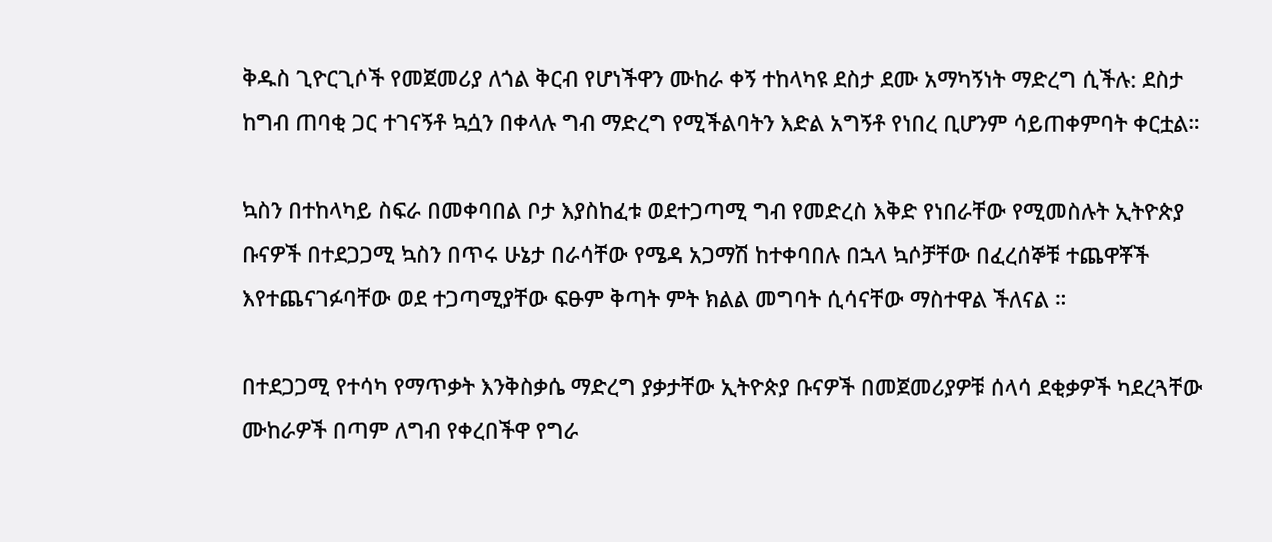ቅዱስ ጊዮርጊሶች የመጀመሪያ ለጎል ቅርብ የሆነችዋን ሙከራ ቀኝ ተከላካዩ ደስታ ደሙ አማካኝነት ማድረግ ሲችሉ: ደስታ ከግብ ጠባቂ ጋር ተገናኝቶ ኳሷን በቀላሉ ግብ ማድረግ የሚችልባትን እድል አግኝቶ የነበረ ቢሆንም ሳይጠቀምባት ቀርቷል።

ኳስን በተከላካይ ስፍራ በመቀባበል ቦታ እያስከፈቱ ወደተጋጣሚ ግብ የመድረስ እቅድ የነበራቸው የሚመስሉት ኢትዮጵያ ቡናዎች በተደጋጋሚ ኳስን በጥሩ ሁኔታ በራሳቸው የሜዳ አጋማሽ ከተቀባበሉ በኋላ ኳሶቻቸው በፈረሰኞቹ ተጨዋቾች እየተጨናገፉባቸው ወደ ተጋጣሚያቸው ፍፁም ቅጣት ምት ክልል መግባት ሲሳናቸው ማስተዋል ችለናል ።

በተደጋጋሚ የተሳካ የማጥቃት እንቅስቃሴ ማድረግ ያቃታቸው ኢትዮጵያ ቡናዎች በመጀመሪያዎቹ ሰላሳ ደቂቃዎች ካደረጓቸው ሙከራዎች በጣም ለግብ የቀረበችዋ የግራ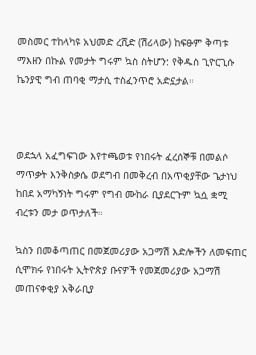መስመር ተከላካዩ አህመድ ረሺድ (ሽሪላው) ከፍፁም ቅጣቱ ማእዘን በኩል የመታት ግሩም ኳስ ስትሆን: የቅዱስ ጊዮርጊሱ ኬንያዊ ግብ ጠባቂ ማታሲ ተስፈንጥሮ አድኗታል።



ወደኋላ አፈግፍገው እየተጫወቱ የነበሩት ፈረሰኞቹ በመልሶ ማጥቃት እንቅስቃሴ ወደግብ በመቅረብ በአጥቂያቸው ጌታነህ ከበደ አማካኝነት ግሩም የግብ ሙከራ ቢያደርጉም ኳሷ ቋሚ ብረቱን መታ ወጥታለች።

ኳስን በመቆጣጠር በመጀመሪያው አጋማሽ እድሎችን ለመፍጠር ሲሞክሩ የነበሩት ኢትዮጵያ ቡናዎች የመጀመሪያው አጋማሽ መጠናቀቂያ አቅራቢያ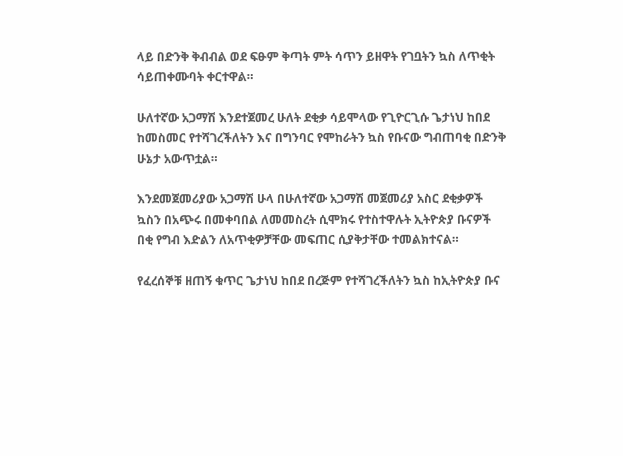ላይ በድንቅ ቅብብል ወደ ፍፁም ቅጣት ምት ሳጥን ይዘዋት የገቧትን ኳስ ለጥቂት ሳይጠቀሙባት ቀርተዋል።

ሁለተኛው አጋማሽ እንደተጀመረ ሁለት ደቂቃ ሳይሞላው የጊዮርጊሱ ጌታነህ ከበደ ከመስመር የተሻገረችለትን እና በግንባር የሞከራትን ኳስ የቡናው ግብጠባቂ በድንቅ ሁኔታ አውጥቷል።

እንደመጀመሪያው አጋማሽ ሁላ በሁለተኛው አጋማሽ መጀመሪያ አስር ደቂቃዎች ኳስን በአጭሩ በመቀባበል ለመመስረት ሲሞክሩ የተስተዋሉት ኢትዮጵያ ቡናዎች በቂ የግብ እድልን ለአጥቂዎቻቸው መፍጠር ሲያቅታቸው ተመልክተናል።

የፈረሰኞቹ ዘጠኝ ቁጥር ጌታነህ ከበደ በረጅም የተሻገረችለትን ኳስ ከኢትዮጵያ ቡና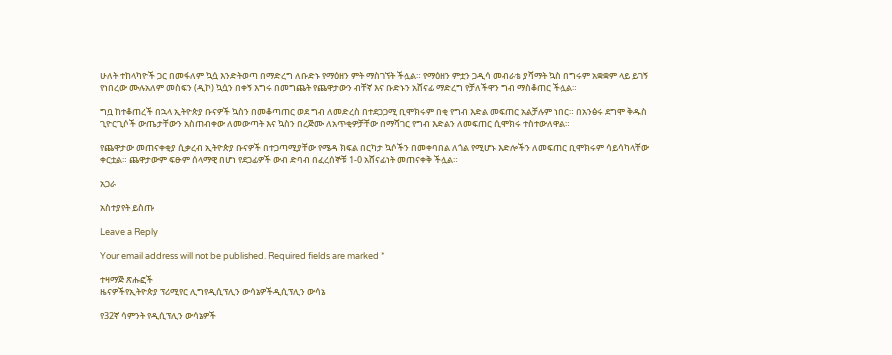ሁለት ተከላካዮች ጋር በመፋለም ኳሷ እንድትወጣ በማድረግ ለቡድኑ የማዕዘን ምት ማስገኘት ችሏል። የማዕዘን ምቷን ጋዲሳ መብራቴ ያሻማት ኳስ በግሩም አቋቋም ላይ ይገኝ የነበረው ሙሉአለም መስፍን (ዲኮ) ኳሷን በቀኝ እግሩ በመግጨት የጨዋታውን ብቸኛ እና ቡድኑን አሸናፊ ማድረግ የቻለችዋን ግብ ማስቆጠር ችሏል።

ግቧ ከተቆጠረች በኋላ ኢትዮጵያ ቡናዎች ኳስን በመቆጣጠር ወደ ግብ ለመድረስ በተደጋጋሚ ቢሞክሩም በቂ የግብ እድል መፍጠር አልቻሉም ነበር። በአንፅሩ ደግሞ ቅዱስ ጊዮርጊሶች ውጤታቸውን አስጠብቀው ለመውጣት እና ኳስን በረጅሙ ለአጥቂዎቻቸው በማሻገር የግብ እድልን ለመፍጠር ሲሞክሩ ተስተውለዋል።

የጨዋታው መጠናቀቂያ ሲቃረብ ኢትዮጵያ ቡናዎች በተጋጣሚያቸው የሜዳ ክፍል በርካታ ኳሶችን በመቀባበል ለጎል የሚሆኑ እድሎችን ለመፍጠር ቢሞክሩም ሳይሳካላቸው ቀርቷል። ጨዋታውም ፍፁም ሰላማዊ በሆነ የደጋፊዎች ውብ ድባብ በፈረሰኞቹ 1-0 አሸናፊነት መጠናቀቅ ችሏል።

አጋራ

አስተያየት ይስጡ

Leave a Reply

Your email address will not be published. Required fields are marked *

ተዛማጅ ጽሑፎች
ዜናዎችየኢትዮጵያ ፕሪሚየር ሊግየዲሲፕሊን ውሳኔዎችዲሲፕሊን ውሳኔ

የ32ኛ ሳምንት የዲሲፕሊን ውሳኔዎች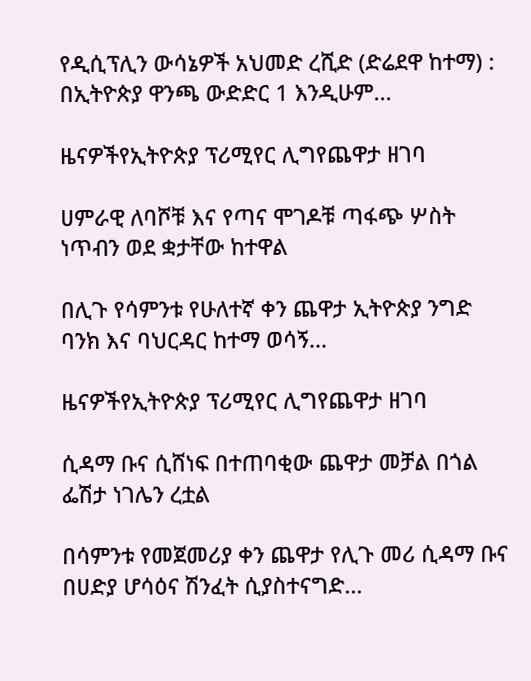የዲሲፕሊን ውሳኔዎች አህመድ ረሺድ (ድሬደዋ ከተማ) : በኢትዮጵያ ዋንጫ ውድድር 1 እንዲሁም...

ዜናዎችየኢትዮጵያ ፕሪሚየር ሊግየጨዋታ ዘገባ

ሀምራዊ ለባሾቹ እና የጣና ሞገዶቹ ጣፋጭ ሦስት ነጥብን ወደ ቋታቸው ከተዋል

በሊጉ የሳምንቱ የሁለተኛ ቀን ጨዋታ ኢትዮጵያ ንግድ ባንክ እና ባህርዳር ከተማ ወሳኝ...

ዜናዎችየኢትዮጵያ ፕሪሚየር ሊግየጨዋታ ዘገባ

ሲዳማ ቡና ሲሸነፍ በተጠባቂው ጨዋታ መቻል በጎል ፌሽታ ነገሌን ረቷል

በሳምንቱ የመጀመሪያ ቀን ጨዋታ የሊጉ መሪ ሲዳማ ቡና በሀድያ ሆሳዕና ሽንፈት ሲያስተናግድ...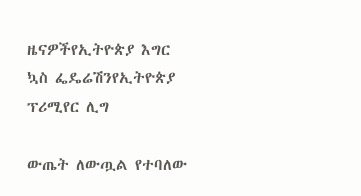ዜናዎችየኢትዮጵያ እግር ኳስ ፌዴሬሽንየኢትዮጵያ ፕሪሚየር ሊግ

ውጤት ለውጧል የተባለው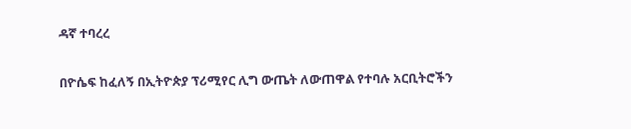ዳኛ ተባረረ

በዮሴፍ ከፈለኝ በኢትዮጵያ ፕሪሚየር ሊግ ውጤት ለውጠዋል የተባሉ አርቢትሮችን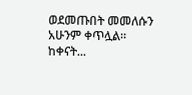ወደመጡበት መመለሱን አሁንም ቀጥሏል። ከቀናት...